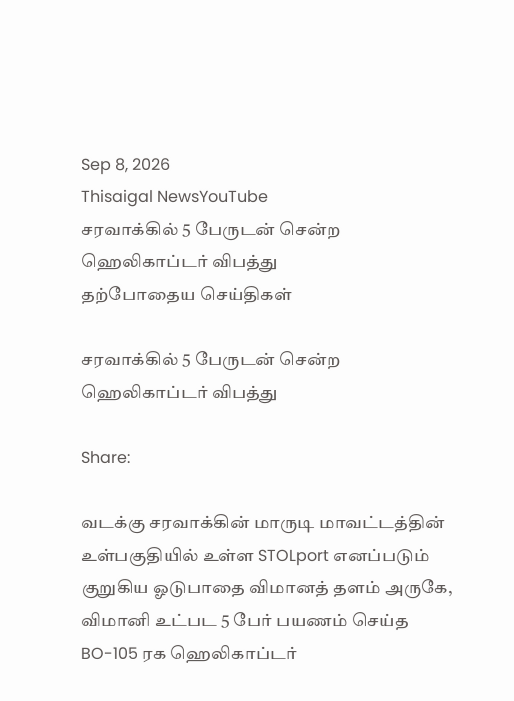Sep 8, 2026
Thisaigal NewsYouTube
சரவாக்கில் 5 பேருடன் சென்ற ஹெலிகாப்டர் விபத்து
தற்போதைய செய்திகள்

சரவாக்கில் 5 பேருடன் சென்ற ஹெலிகாப்டர் விபத்து

Share:

வடக்கு சரவாக்கின் மாருடி மாவட்டத்தின் உள்பகுதியில் உள்ள STOLport எனப்படும் குறுகிய ஓடுபாதை விமானத் தளம் அருகே, விமானி உட்பட 5 பேர் பயணம் செய்த BO-105 ரக ஹெலிகாப்டர்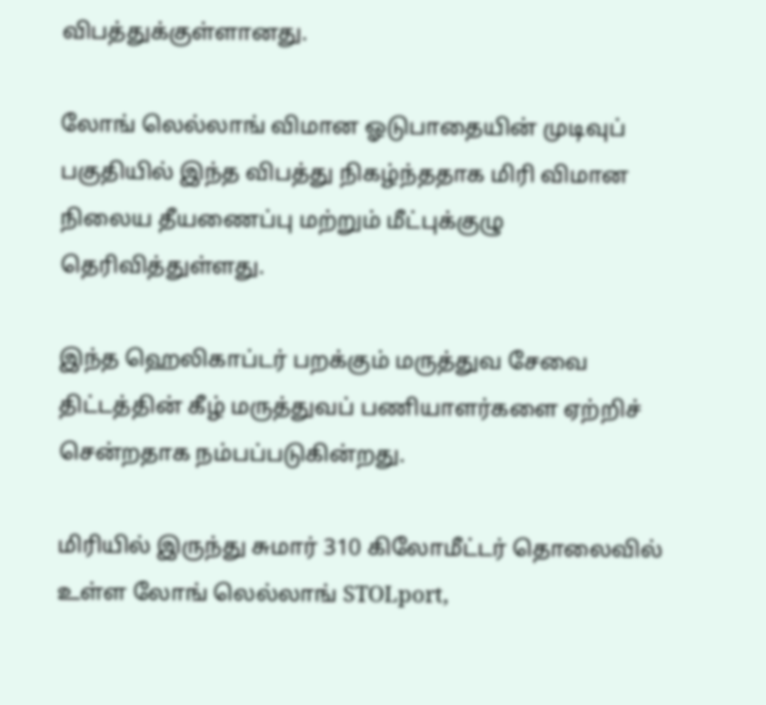விபத்துக்குள்ளானது.

லோங் லெல்லாங் விமான ஓடுபாதையின் முடிவுப் பகுதியில் இந்த விபத்து நிகழ்ந்ததாக மிரி விமான நிலைய தீயணைப்பு மற்றும் மீட்புக்குழு தெரிவித்துள்ளது.

இந்த ஹெலிகாப்டர் பறக்கும் மருத்துவ சேவை திட்டத்தின் கீழ் மருத்துவப் பணியாளர்களை ஏற்றிச் சென்றதாக நம்பப்படுகின்றது.

மிரியில் இருந்து சுமார் 310 கிலோமீட்டர் தொலைவில் உள்ள லோங் லெல்லாங் STOLport,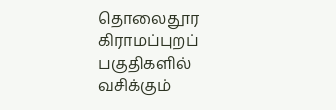தொலைதூர கிராமப்புறப் பகுதிகளில் வசிக்கும்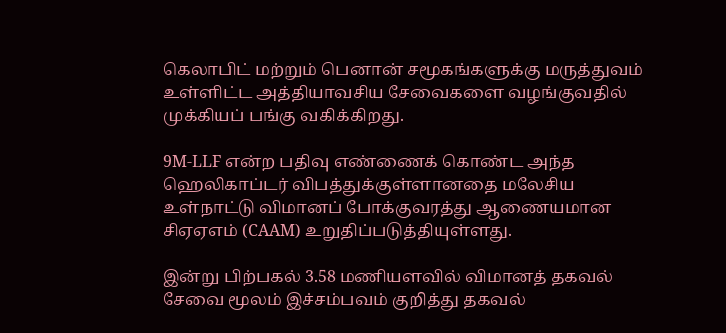கெலாபிட் மற்றும் பெனான் சமூகங்களுக்கு மருத்துவம் உள்ளிட்ட அத்தியாவசிய சேவைகளை வழங்குவதில் முக்கியப் பங்கு வகிக்கிறது.

9M-LLF என்ற பதிவு எண்ணைக் கொண்ட அந்த ஹெலிகாப்டர் விபத்துக்குள்ளானதை மலேசிய உள்நாட்டு விமானப் போக்குவரத்து ஆணையமான சிஏஏஎம் (CAAM) உறுதிப்படுத்தியுள்ளது.

இன்று பிற்பகல் 3.58 மணியளவில் விமானத் தகவல் சேவை மூலம் இச்சம்பவம் குறித்து தகவல்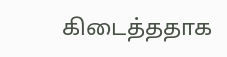கிடைத்ததாக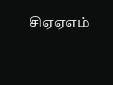சிஏஏஎம்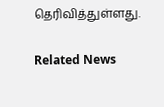தெரிவித்துள்ளது.

Related News